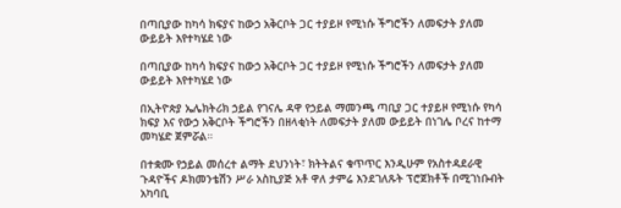በጣቢያው ከካሳ ክፍያና ከውኃ አቅርቦት ጋር ተያይዞ የሚነሱ ችግሮችን ለመፍታት ያለመ ውይይት እየተካሄደ ነው

በጣቢያው ከካሳ ክፍያና ከውኃ አቅርቦት ጋር ተያይዞ የሚነሱ ችግሮችን ለመፍታት ያለመ ውይይት እየተካሄደ ነው

በኢትዮጵያ ኤሌክትሪክ ኃይል የገናሌ ዳዋ የኃይል ማመንጫ ጣቢያ ጋር ተያይዞ የሚነሱ የካሳ ክፍያ እና የውኃ አቅርቦት ችግሮችን በዘላቂነት ለመፍታት ያለመ ውይይት በነገሌ ቦረና ከተማ መካሄድ ጀምሯል።

በተቋሙ የኃይል መሰረተ ልማት ደህንነት፣ ክትትልና ቁጥጥር እንዲሁም የአስተዳደራዊ ጉዳዮችና ዶክመንቴሽን ሥራ አስኪያጅ አቶ ዋለ ታምሬ እንደገለጹት ፕሮጀክቶች በሚገነቡብት አካባቢ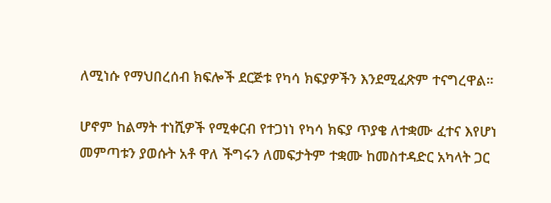ለሚነሱ የማህበረሰብ ክፍሎች ደርጅቱ የካሳ ክፍያዎችን እንደሚፈጽም ተናግረዋል።

ሆኖም ከልማት ተነሺዎች የሚቀርብ የተጋነነ የካሳ ክፍያ ጥያቄ ለተቋሙ ፈተና እየሆነ መምጣቱን ያወሱት አቶ ዋለ ችግሩን ለመፍታትም ተቋሙ ከመስተዳድር አካላት ጋር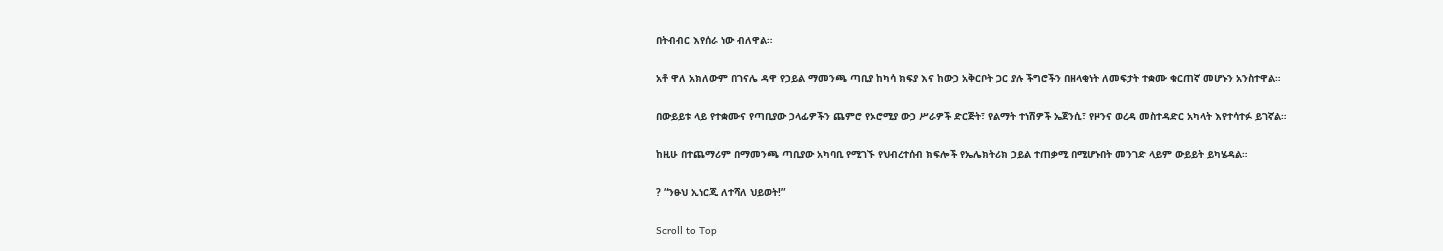በትብብር እየሰራ ነው ብለዋል።

አቶ ዋለ አክለውም በገናሌ ዳዋ የኃይል ማመንጫ ጣቢያ ከካሳ ክፍያ እና ከውኃ አቅርቦት ጋር ያሉ ችግሮችን በዘላቂነት ለመፍታት ተቋሙ ቁርጠኛ መሆኑን አንስተዋል።

በውይይቱ ላይ የተቋሙና የጣቢያው ኃላፊዎችን ጨምሮ የኦሮሚያ ውኃ ሥራዎች ድርጅት፣ የልማት ተነሽዎች ኤጀንሲ፣ የዞንና ወረዳ መስተዳድር አካላት እየተሳተፉ ይገኛል።

ከዚሁ በተጨማሪም በማመንጫ ጣቢያው አካባቢ የሚገኙ የህብረተሰብ ክፍሎች የኤሌክትሪክ ኃይል ተጠቃሚ በሚሆኑበት መንገድ ላይም ውይይት ይካሄዳል።

? “ንፁህ ኢነርጂ ለተሻለ ህይወት!”

Scroll to Top